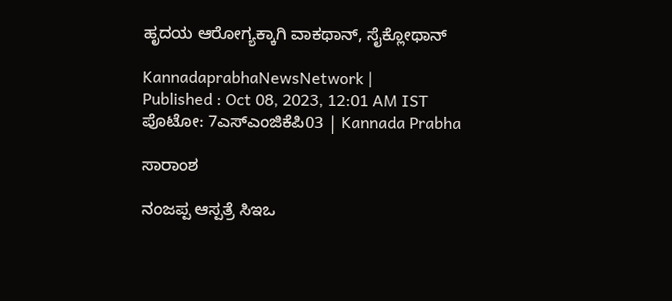ಹೃದಯ ಆರೋಗ್ಯಕ್ಕಾಗಿ ವಾಕಥಾನ್‌, ಸೈಕ್ಲೋಥಾನ್‌

KannadaprabhaNewsNetwork |
Published : Oct 08, 2023, 12:01 AM IST
ಪೊಟೋ: 7ಎಸ್ಎಂಜಿಕೆಪಿ03 | Kannada Prabha

ಸಾರಾಂಶ

ನಂಜಪ್ಪ ಆಸ್ಪತ್ರೆ ಸಿಇಒ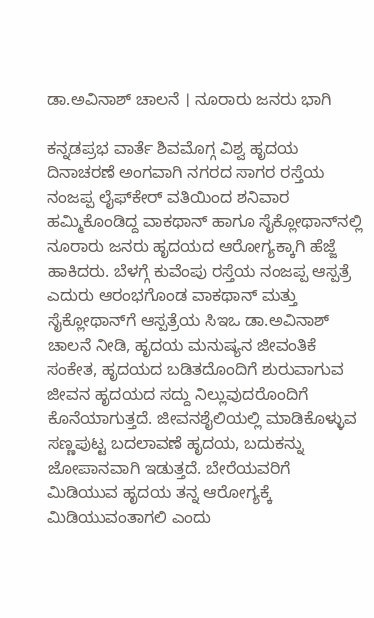ಡಾ.ಅವಿನಾಶ್ ಚಾಲನೆ । ನೂರಾರು ಜನರು ಭಾಗಿ

ಕನ್ನಡಪ್ರಭ ವಾರ್ತೆ ಶಿವಮೊಗ್ಗ ವಿಶ್ವ ಹೃದಯ ದಿನಾಚರಣೆ ಅಂಗವಾಗಿ ನಗರದ ಸಾಗರ ರಸ್ತೆಯ ನಂಜಪ್ಪ ಲೈಫ್‍ಕೇರ್ ವತಿಯಿಂದ ಶನಿವಾರ ಹಮ್ಮಿಕೊಂಡಿದ್ದ ವಾಕಥಾನ್‌ ಹಾಗೂ ಸೈಕ್ಲೋಥಾನ್‌ನಲ್ಲಿ ನೂರಾರು ಜನರು ಹೃದಯದ ಆರೋಗ್ಯಕ್ಕಾಗಿ ಹೆಜ್ಜೆ ಹಾಕಿದರು. ಬೆಳಗ್ಗೆ ಕುವೆಂಪು ರಸ್ತೆಯ ನಂಜಪ್ಪ ಆಸ್ಪತ್ರೆ ಎದುರು ಆರಂಭಗೊಂಡ ವಾಕಥಾನ್ ಮತ್ತು ಸೈಕ್ಲೋಥಾನ್‍ಗೆ ಆಸ್ಪತ್ರೆಯ ಸಿಇಒ ಡಾ.ಅವಿನಾಶ್ ಚಾಲನೆ ನೀಡಿ, ಹೃದಯ ಮನುಷ್ಯನ ಜೀವಂತಿಕೆ ಸಂಕೇತ, ಹೃದಯದ ಬಡಿತದೊಂದಿಗೆ ಶುರುವಾಗುವ ಜೀವನ ಹೃದಯದ ಸದ್ದು ನಿಲ್ಲುವುದರೊಂದಿಗೆ ಕೊನೆಯಾಗುತ್ತದೆ. ಜೀವನಶೈಲಿಯಲ್ಲಿ ಮಾಡಿಕೊಳ್ಳುವ ಸಣ್ಣಪುಟ್ಟ ಬದಲಾವಣೆ ಹೃದಯ, ಬದುಕನ್ನು ಜೋಪಾನವಾಗಿ ಇಡುತ್ತದೆ. ಬೇರೆಯವರಿಗೆ ಮಿಡಿಯುವ ಹೃದಯ ತನ್ನ ಆರೋಗ್ಯಕ್ಕೆ ಮಿಡಿಯುವಂತಾಗಲಿ ಎಂದು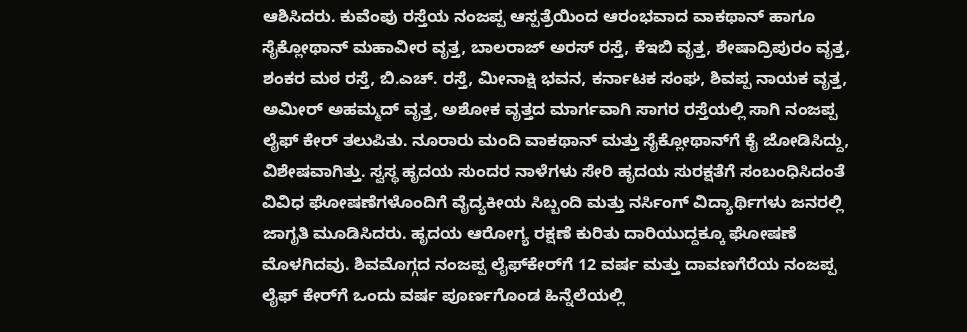ಆಶಿಸಿದರು. ಕುವೆಂಪು ರಸ್ತೆಯ ನಂಜಪ್ಪ ಆಸ್ಪತ್ರೆಯಿಂದ ಆರಂಭವಾದ ವಾಕಥಾನ್‌ ಹಾಗೂ ಸೈಕ್ಲೋಥಾನ್‌ ಮಹಾವೀರ ವೃತ್ತ, ಬಾಲರಾಜ್ ಅರಸ್ ರಸ್ತೆ, ಕೆಇಬಿ ವೃತ್ತ, ಶೇಷಾದ್ರಿಪುರಂ ವೃತ್ತ, ಶಂಕರ ಮಠ ರಸ್ತೆ, ಬಿ.ಎಚ್. ರಸ್ತೆ, ಮೀನಾಕ್ಷಿ ಭವನ, ಕರ್ನಾಟಕ ಸಂಘ, ಶಿವಪ್ಪ ನಾಯಕ ವೃತ್ತ, ಅಮೀರ್ ಅಹಮ್ಮದ್ ವೃತ್ತ, ಅಶೋಕ ವೃತ್ತದ ಮಾರ್ಗವಾಗಿ ಸಾಗರ ರಸ್ತೆಯಲ್ಲಿ ಸಾಗಿ ನಂಜಪ್ಪ ಲೈಫ್ ಕೇರ್ ತಲುಪಿತು. ನೂರಾರು ಮಂದಿ ವಾಕಥಾನ್ ಮತ್ತು ಸೈಕ್ಲೋಥಾನ್‍ಗೆ ಕೈ ಜೋಡಿಸಿದ್ದು, ವಿಶೇಷವಾಗಿತ್ತು. ಸ್ವಸ್ಥ ಹೃದಯ ಸುಂದರ ನಾಳೆಗಳು ಸೇರಿ ಹೃದಯ ಸುರಕ್ಷತೆಗೆ ಸಂಬಂಧಿಸಿದಂತೆ ವಿವಿಧ ಘೋಷಣೆಗಳೊಂದಿಗೆ ವೈದ್ಯಕೀಯ ಸಿಬ್ಬಂದಿ ಮತ್ತು ನರ್ಸಿಂಗ್ ವಿದ್ಯಾರ್ಥಿಗಳು ಜನರಲ್ಲಿ ಜಾಗೃತಿ ಮೂಡಿಸಿದರು. ಹೃದಯ ಆರೋಗ್ಯ ರಕ್ಷಣೆ ಕುರಿತು ದಾರಿಯುದ್ದಕ್ಕೂ ಘೋಷಣೆ ಮೊಳಗಿದವು. ಶಿವಮೊಗ್ಗದ ನಂಜಪ್ಪ ಲೈಫ್‍ಕೇರ್‌ಗೆ 12 ವರ್ಷ ಮತ್ತು ದಾವಣಗೆರೆಯ ನಂಜಪ್ಪ ಲೈಫ್ ಕೇರ್‌ಗೆ ಒಂದು ವರ್ಷ ಪೂರ್ಣಗೊಂಡ ಹಿನ್ನೆಲೆಯಲ್ಲಿ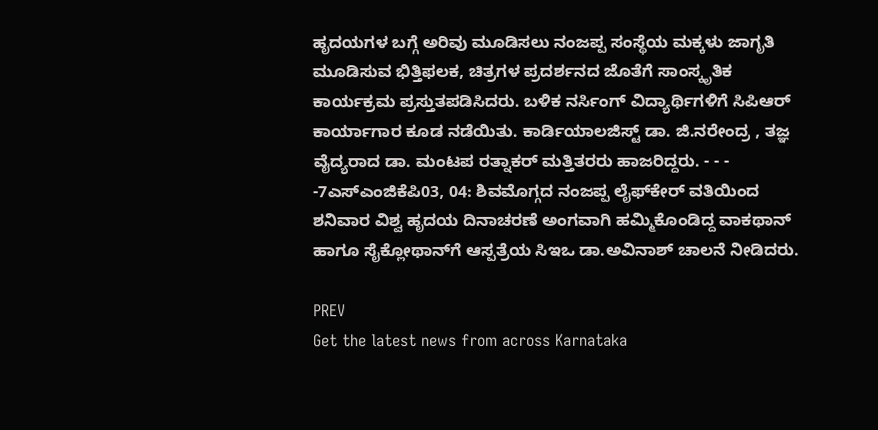ಹೃದಯಗಳ ಬಗ್ಗೆ ಅರಿವು ಮೂಡಿಸಲು ನಂಜಪ್ಪ ಸಂಸ್ಥೆಯ ಮಕ್ಕಳು ಜಾಗೃತಿ ಮೂಡಿಸುವ ಭಿತ್ತಿಫಲಕ, ಚಿತ್ರಗಳ ಪ್ರದರ್ಶನದ ಜೊತೆಗೆ ಸಾಂಸ್ಕೃತಿಕ ಕಾರ್ಯಕ್ರಮ ಪ್ರಸ್ತುತಪಡಿಸಿದರು. ಬಳಿಕ ನರ್ಸಿಂಗ್ ವಿದ್ಯಾರ್ಥಿಗಳಿಗೆ ಸಿಪಿಆರ್ ಕಾರ್ಯಾಗಾರ ಕೂಡ ನಡೆಯಿತು. ಕಾರ್ಡಿಯಾಲಜಿಸ್ಟ್ ಡಾ. ಜಿ.ನರೇಂದ್ರ , ತಜ್ಞ ವೈದ್ಯರಾದ ಡಾ. ಮಂಟಪ ರತ್ನಾಕರ್ ಮತ್ತಿತರರು ಹಾಜರಿದ್ದರು. - - - -7ಎಸ್ಎಂಜಿಕೆಪಿ03, 04: ಶಿವಮೊಗ್ಗದ ನಂಜಪ್ಪ ಲೈಫ್‍ಕೇರ್ ವತಿಯಿಂದ ಶನಿವಾರ ವಿಶ್ವ ಹೃದಯ ದಿನಾಚರಣೆ ಅಂಗವಾಗಿ ಹಮ್ಮಿಕೊಂಡಿದ್ದ ವಾಕಥಾನ್‌ ಹಾಗೂ ಸೈಕ್ಲೋಥಾನ್‌ಗೆ ಆಸ್ಪತ್ರೆಯ ಸಿಇಒ ಡಾ.ಅವಿನಾಶ್ ಚಾಲನೆ ನೀಡಿದರು.

PREV
Get the latest news from across Karnataka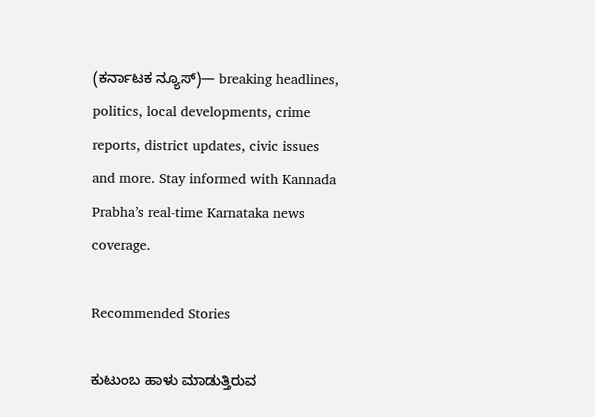(ಕರ್ನಾಟಕ ನ್ಯೂಸ್)— breaking headlines, politics, local developments, crime reports, district updates, civic issues and more. Stay informed with Kannada Prabha’s real‑time Karnataka news coverage.

Recommended Stories

ಕುಟುಂಬ ಹಾಳು ಮಾಡುತ್ತಿರುವ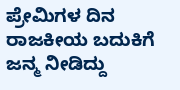ಪ್ರೇಮಿಗಳ ದಿನ
ರಾಜಕೀಯ ಬದುಕಿಗೆ ಜನ್ಮ ನೀಡಿದ್ದು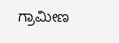ಗ್ರಾಮೀಣ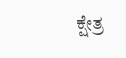ಕ್ಷೇತ್ರ